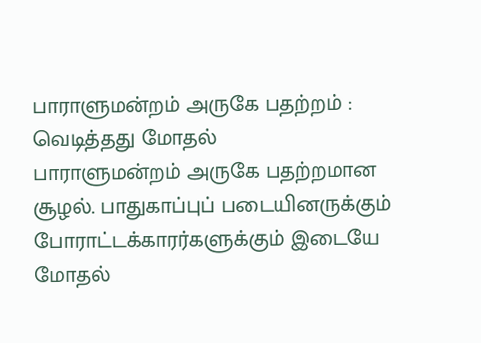பாராளுமன்றம் அருகே பதற்றம் : வெடித்தது மோதல்
பாராளுமன்றம் அருகே பதற்றமான சூழல். பாதுகாப்புப் படையினருக்கும் போராட்டக்காரர்களுக்கும் இடையே மோதல்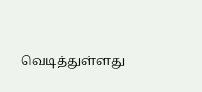வெடித்துள்ளது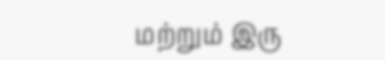மற்றும் இரு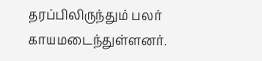தரப்பிலிருந்தும் பலர் காயமடைந்துள்ளனர்.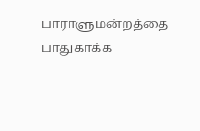பாராளுமன்றத்தை பாதுகாக்க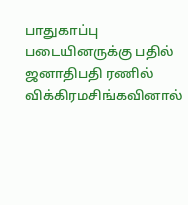பாதுகாப்பு படையினருக்கு பதில் ஜனாதிபதி ரணில் விக்கிரமசிங்கவினால்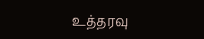உத்தரவு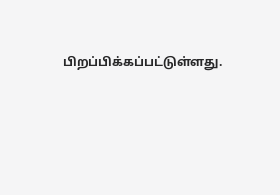பிறப்பிக்கப்பட்டுள்ளது.